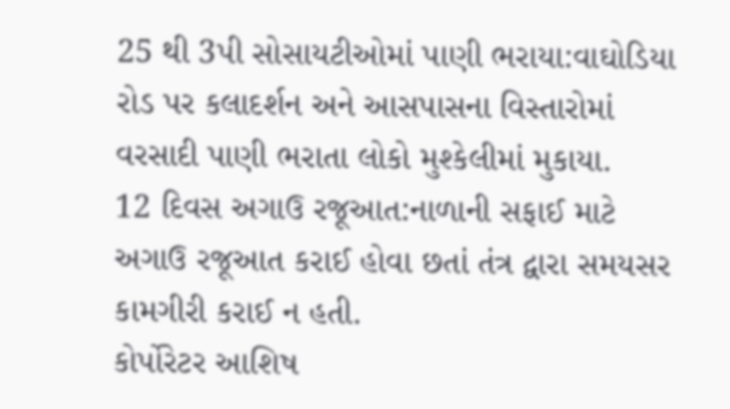25 થી 3પી સોસાયટીઓમાં પાણી ભરાયા:વાઘોડિયા રોડ પર કલાદર્શન અને આસપાસના વિસ્તારોમાં વરસાદી પાણી ભરાતા લોકો મુશ્કેલીમાં મુકાયા.
12 દિવસ અગાઉ રજૂઆત:નાળાની સફાઈ માટે અગાઉ રજૂઆત કરાઈ હોવા છતાં તંત્ર દ્વારા સમયસર કામગીરી કરાઈ ન હતી.
કોર્પોરેટર આશિષ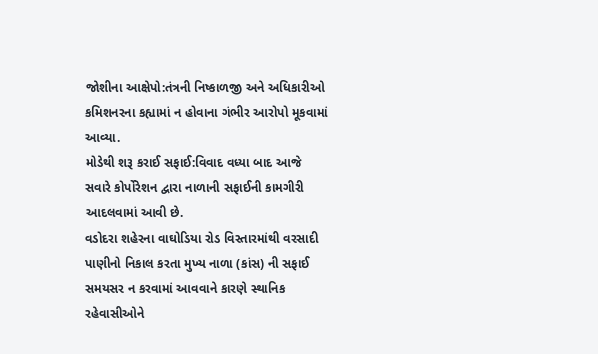જોશીના આક્ષેપો:તંત્રની નિષ્કાળજી અને અધિકારીઓ કમિશનરના કહ્યામાં ન હોવાના ગંભીર આરોપો મૂકવામાં આવ્યા.
મોડેથી શરૂ કરાઈ સફાઈ:વિવાદ વધ્યા બાદ આજે સવારે કોર્પોરેશન દ્વારા નાળાની સફાઈની કામગીરી આદલવામાં આવી છે.
વડોદરા શહેરના વાઘોડિયા રોડ વિસ્તારમાંથી વરસાદી પાણીનો નિકાલ કરતા મુખ્ય નાળા (કાંસ) ની સફાઈ સમયસર ન કરવામાં આવવાને કારણે સ્થાનિક રહેવાસીઓને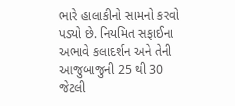ભારે હાલાકીનો સામનો કરવો પડ્યો છે. નિયમિત સફાઈના અભાવે કલાદર્શન અને તેની આજુબાજુની 25 થી 30 જેટલી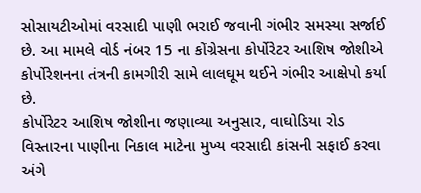સોસાયટીઓમાં વરસાદી પાણી ભરાઈ જવાની ગંભીર સમસ્યા સર્જાઈ છે. આ મામલે વોર્ડ નંબર 15 ના કોંગ્રેસના કોર્પોરેટર આશિષ જોશીએ કોર્પોરેશનના તંત્રની કામગીરી સામે લાલઘૂમ થઈને ગંભીર આક્ષેપો કર્યા છે.
કોર્પોરેટર આશિષ જોશીના જણાવ્યા અનુસાર, વાઘોડિયા રોડ વિસ્તારના પાણીના નિકાલ માટેના મુખ્ય વરસાદી કાંસની સફાઈ કરવા અંગે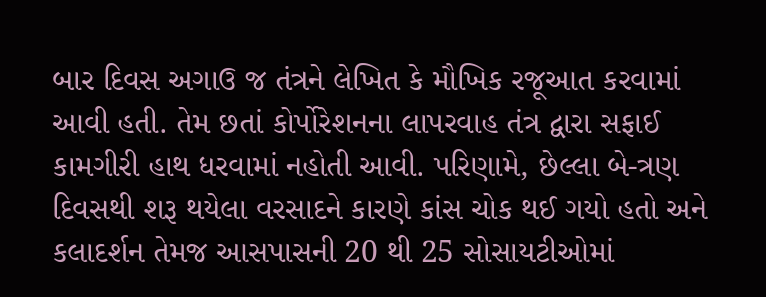બાર દિવસ અગાઉ જ તંત્રને લેખિત કે મૌખિક રજૂઆત કરવામાં આવી હતી. તેમ છતાં કોર્પોરેશનના લાપરવાહ તંત્ર દ્વારા સફાઈ કામગીરી હાથ ધરવામાં નહોતી આવી. પરિણામે, છેલ્લા બે-ત્રણ દિવસથી શરૂ થયેલા વરસાદને કારણે કાંસ ચોક થઈ ગયો હતો અને કલાદર્શન તેમજ આસપાસની 20 થી 25 સોસાયટીઓમાં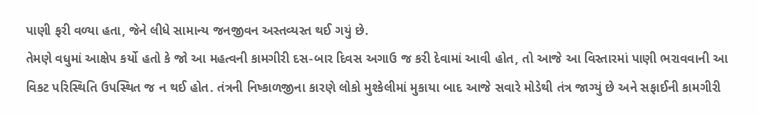પાણી ફરી વળ્યા હતા, જેને લીધે સામાન્ય જનજીવન અસ્તવ્યસ્ત થઈ ગયું છે.
તેમણે વધુમાં આક્ષેપ કર્યો હતો કે જો આ મહત્વની કામગીરી દસ-બાર દિવસ અગાઉ જ કરી દેવામાં આવી હોત, તો આજે આ વિસ્તારમાં પાણી ભરાવવાની આ વિકટ પરિસ્થિતિ ઉપસ્થિત જ ન થઈ હોત. તંત્રની નિષ્કાળજીના કારણે લોકો મુશ્કેલીમાં મુકાયા બાદ આજે સવારે મોડેથી તંત્ર જાગ્યું છે અને સફાઈની કામગીરી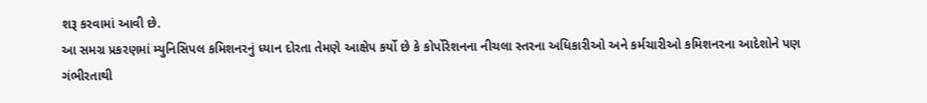શરૂ કરવામાં આવી છે.
આ સમગ્ર પ્રકરણમાં મ્યુનિસિપલ કમિશનરનું ધ્યાન દોરતા તેમણે આક્ષેપ કર્યો છે કે કોર્પોરેશનના નીચલા સ્તરના અધિકારીઓ અને કર્મચારીઓ કમિશનરના આદેશોને પણ ગંભીરતાથી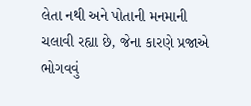લેતા નથી અને પોતાની મનમાની ચલાવી રહ્યા છે, જેના કારણે પ્રજાએ ભોગવવું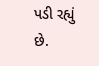પડી રહ્યું છે.